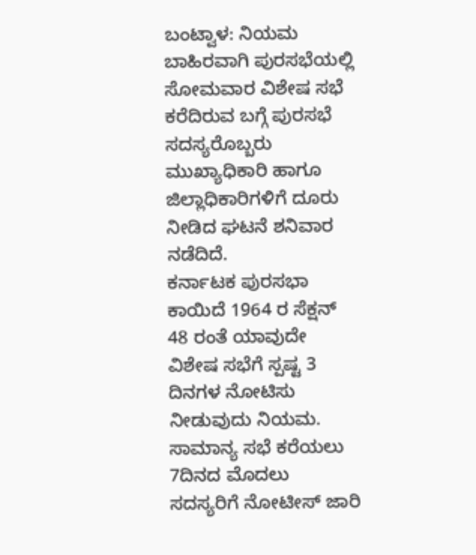ಬಂಟ್ವಾಳ: ನಿಯಮ ಬಾಹಿರವಾಗಿ ಪುರಸಭೆಯಲ್ಲಿ ಸೋಮವಾರ ವಿಶೇಷ ಸಭೆ ಕರೆದಿರುವ ಬಗ್ಗೆ ಪುರಸಭೆ ಸದಸ್ಯರೊಬ್ಬರು ಮುಖ್ಯಾಧಿಕಾರಿ ಹಾಗೂ ಜಿಲ್ಲಾಧಿಕಾರಿಗಳಿಗೆ ದೂರು ನೀಡಿದ ಘಟನೆ ಶನಿವಾರ ನಡೆದಿದೆ.
ಕರ್ನಾಟಕ ಪುರಸಭಾ ಕಾಯಿದೆ 1964 ರ ಸೆಕ್ಷನ್ 48 ರಂತೆ ಯಾವುದೇ ವಿಶೇಷ ಸಭೆಗೆ ಸ್ಪಷ್ಟ 3 ದಿನಗಳ ನೋಟಿಸು ನೀಡುವುದು ನಿಯಮ. ಸಾಮಾನ್ಯ ಸಭೆ ಕರೆಯಲು 7ದಿನದ ಮೊದಲು ಸದಸ್ಯರಿಗೆ ನೋಟೀಸ್ ಜಾರಿ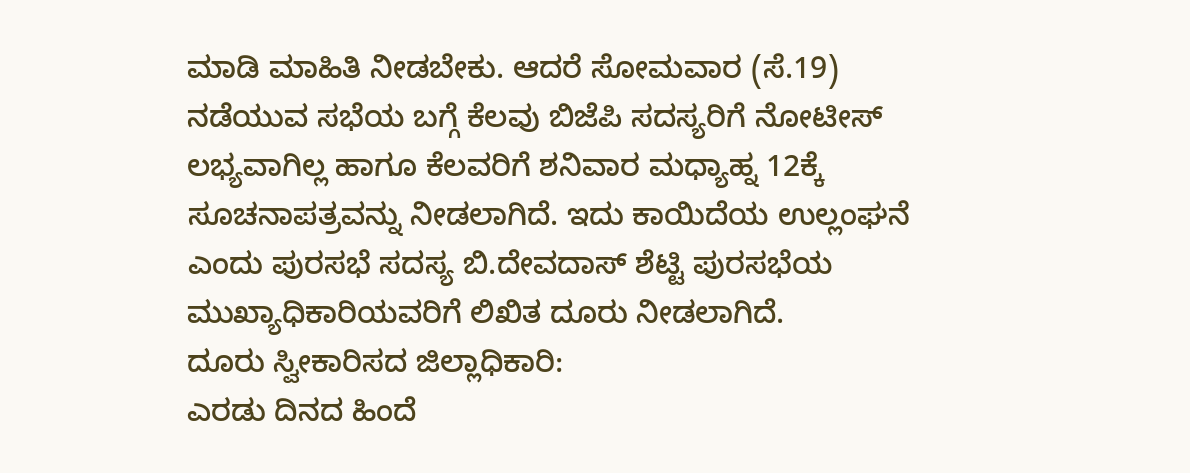ಮಾಡಿ ಮಾಹಿತಿ ನೀಡಬೇಕು. ಆದರೆ ಸೋಮವಾರ (ಸೆ.19) ನಡೆಯುವ ಸಭೆಯ ಬಗ್ಗೆ ಕೆಲವು ಬಿಜೆಪಿ ಸದಸ್ಯರಿಗೆ ನೋಟೀಸ್ ಲಭ್ಯವಾಗಿಲ್ಲ ಹಾಗೂ ಕೆಲವರಿಗೆ ಶನಿವಾರ ಮಧ್ಯಾಹ್ನ 12ಕ್ಕೆ ಸೂಚನಾಪತ್ರವನ್ನು ನೀಡಲಾಗಿದೆ. ಇದು ಕಾಯಿದೆಯ ಉಲ್ಲಂಘನೆ ಎಂದು ಪುರಸಭೆ ಸದಸ್ಯ ಬಿ.ದೇವದಾಸ್ ಶೆಟ್ಟಿ ಪುರಸಭೆಯ ಮುಖ್ಯಾಧಿಕಾರಿಯವರಿಗೆ ಲಿಖಿತ ದೂರು ನೀಡಲಾಗಿದೆ.
ದೂರು ಸ್ವೀಕಾರಿಸದ ಜಿಲ್ಲಾಧಿಕಾರಿ:
ಎರಡು ದಿನದ ಹಿಂದೆ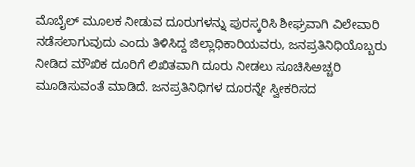ಮೊಬೈಲ್ ಮೂಲಕ ನೀಡುವ ದೂರುಗಳನ್ನು ಪುರಸ್ಕರಿಸಿ ಶೀಘ್ರವಾಗಿ ವಿಲೇವಾರಿ ನಡೆಸಲಾಗುವುದು ಎಂದು ತಿಳಿಸಿದ್ದ ಜಿಲ್ಲಾಧಿಕಾರಿಯವರು, ಜನಪ್ರತಿನಿಧಿಯೊಬ್ಬರು ನೀಡಿದ ಮೌಖಿಕ ದೂರಿಗೆ ಲಿಖಿತವಾಗಿ ದೂರು ನೀಡಲು ಸೂಚಿಸಿಅಚ್ಚರಿ ಮೂಡಿಸುವಂತೆ ಮಾಡಿದೆ. ಜನಪ್ರತಿನಿಧಿಗಳ ದೂರನ್ನೇ ಸ್ವೀಕರಿಸದ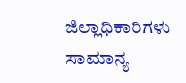ಜಿಲ್ಲಾಧಿಕಾರಿಗಳು ಸಾಮಾನ್ಯ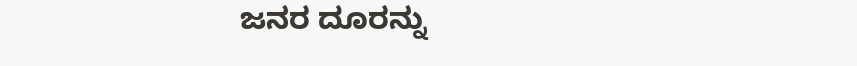ಜನರ ದೂರನ್ನು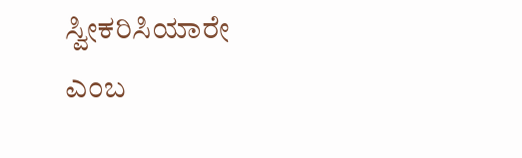ಸ್ವೀಕರಿಸಿಯಾರೇ ಎಂಬ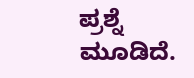ಪ್ರಶ್ನೆ ಮೂಡಿದೆ.